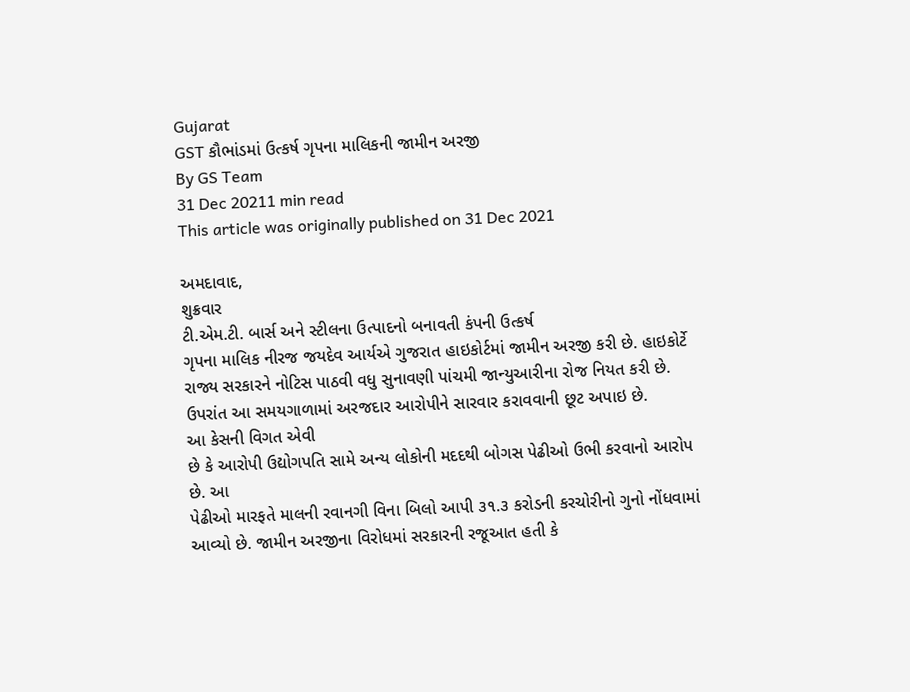Gujarat
GST કૌભાંડમાં ઉત્કર્ષ ગૃપના માલિકની જામીન અરજી
By GS Team
31 Dec 20211 min read
This article was originally published on 31 Dec 2021

અમદાવાદ,
શુક્રવાર
ટી.એમ.ટી. બાર્સ અને સ્ટીલના ઉત્પાદનો બનાવતી કંપની ઉત્કર્ષ
ગૃપના માલિક નીરજ જયદેવ આર્યએ ગુજરાત હાઇકોર્ટમાં જામીન અરજી કરી છે. હાઇકોર્ટે
રાજ્ય સરકારને નોટિસ પાઠવી વધુ સુનાવણી પાંચમી જાન્યુઆરીના રોજ નિયત કરી છે.
ઉપરાંત આ સમયગાળામાં અરજદાર આરોપીને સારવાર કરાવવાની છૂટ અપાઇ છે.
આ કેસની વિગત એવી
છે કે આરોપી ઉદ્યોગપતિ સામે અન્ય લોકોની મદદથી બોગસ પેઢીઓ ઉભી કરવાનો આરોપ છે. આ
પેઢીઓ મારફતે માલની રવાનગી વિના બિલો આપી ૩૧.૩ કરોડની કરચોરીનો ગુનો નોંધવામાં
આવ્યો છે. જામીન અરજીના વિરોધમાં સરકારની રજૂઆત હતી કે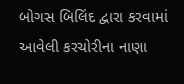બોગસ બિલિંદ દ્વારા કરવામાં
આવેલી કરચોરીના નાણા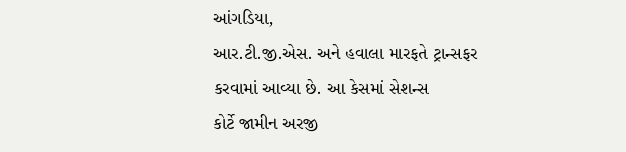આંગડિયા,
આર.ટી.જી.એસ. અને હવાલા મારફતે ટ્રાન્સફર કરવામાં આવ્યા છે. આ કેસમાં સેશન્સ
કોર્ટે જામીન અરજી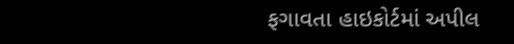ફગાવતા હાઇકોર્ટમાં અપીલ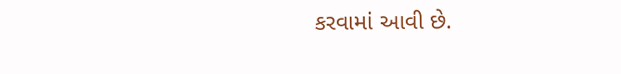કરવામાં આવી છે.